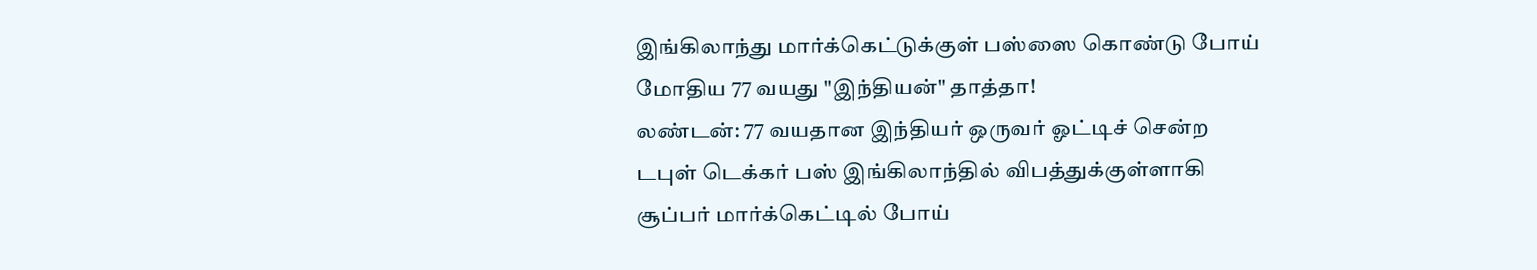இங்கிலாந்து மார்க்கெட்டுக்குள் பஸ்ஸை கொண்டு போய் மோதிய 77 வயது "இந்தியன்" தாத்தா!
லண்டன்: 77 வயதான இந்தியர் ஒருவர் ஓட்டிச் சென்ற டபுள் டெக்கர் பஸ் இங்கிலாந்தில் விபத்துக்குள்ளாகி சூப்பர் மார்க்கெட்டில் போய்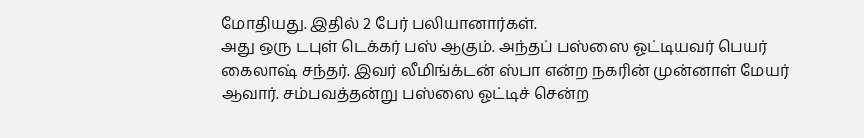மோதியது. இதில் 2 பேர் பலியானார்கள்.
அது ஒரு டபுள் டெக்கர் பஸ் ஆகும். அந்தப் பஸ்ஸை ஓட்டியவர் பெயர் கைலாஷ் சந்தர். இவர் லீமிங்க்டன் ஸ்பா என்ற நகரின் முன்னாள் மேயர் ஆவார். சம்பவத்தன்று பஸ்ஸை ஓட்டிச் சென்ற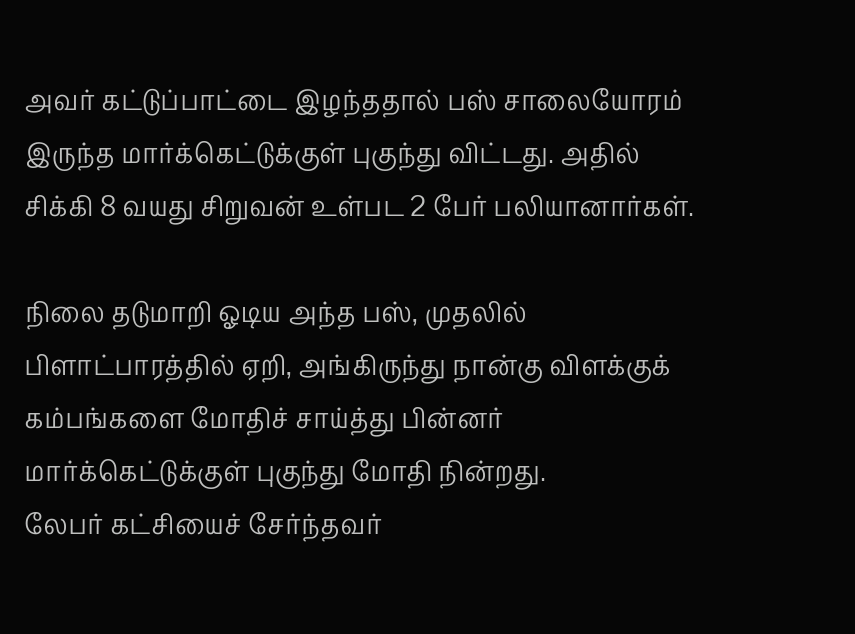அவர் கட்டுப்பாட்டை இழந்ததால் பஸ் சாலையோரம் இருந்த மார்க்கெட்டுக்குள் புகுந்து விட்டது. அதில் சிக்கி 8 வயது சிறுவன் உள்பட 2 பேர் பலியானார்கள்.

நிலை தடுமாறி ஓடிய அந்த பஸ், முதலில் பிளாட்பாரத்தில் ஏறி, அங்கிருந்து நான்கு விளக்குக் கம்பங்களை மோதிச் சாய்த்து பின்னர் மார்க்கெட்டுக்குள் புகுந்து மோதி நின்றது.
லேபர் கட்சியைச் சேர்ந்தவர்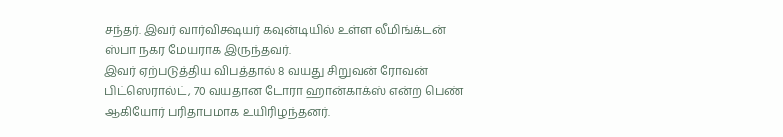சந்தர். இவர் வார்விக்ஷயர் கவுன்டியில் உள்ள லீமிங்க்டன் ஸ்பா நகர மேயராக இருந்தவர்.
இவர் ஏற்படுத்திய விபத்தால் 8 வயது சிறுவன் ரோவன் பிட்ஸெரால்ட், 70 வயதான டோரா ஹான்காக்ஸ் என்ற பெண் ஆகியோர் பரிதாபமாக உயிரிழந்தனர்.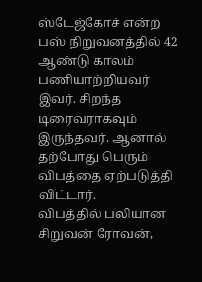ஸ்டேஜ்கோச் என்ற பஸ் நிறுவனத்தில் 42 ஆண்டு காலம் பணியாற்றியவர் இவர். சிறந்த டிரைவராகவும் இருந்தவர். ஆனால் தற்போது பெரும் விபத்தை ஏற்படுத்தி விட்டார்.
விபத்தில் பலியான சிறுவன் ரோவன்,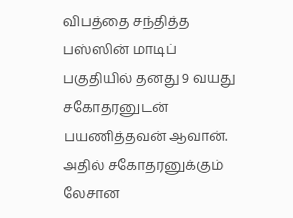விபத்தை சந்தித்த பஸ்ஸின் மாடிப் பகுதியில் தனது 9 வயது சகோதரனுடன் பயணித்தவன் ஆவான். அதில் சகோதரனுக்கும் லேசான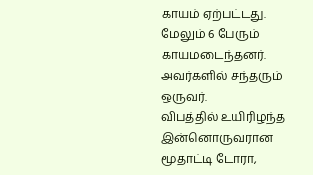காயம் ஏற்பட்டது. மேலும் 6 பேரும் காயமடைந்தனர். அவர்களில் சந்தரும் ஒருவர்.
விபத்தில் உயிரிழந்த இன்னொருவரான மூதாட்டி டோரா,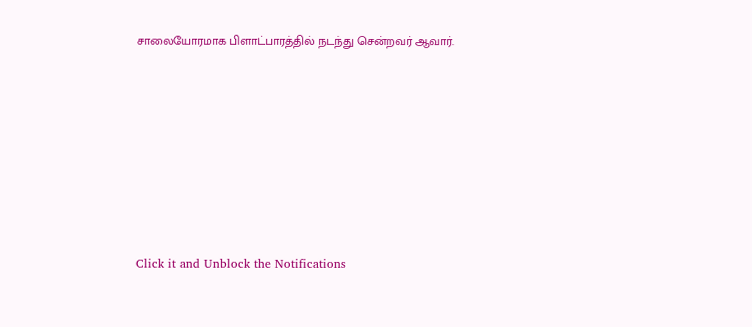சாலையோரமாக பிளாட்பாரத்தில் நடந்து சென்றவர் ஆவார்.












Click it and Unblock the Notifications